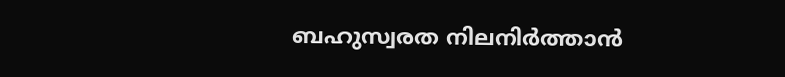ബഹുസ്വരത നിലനിർത്താൻ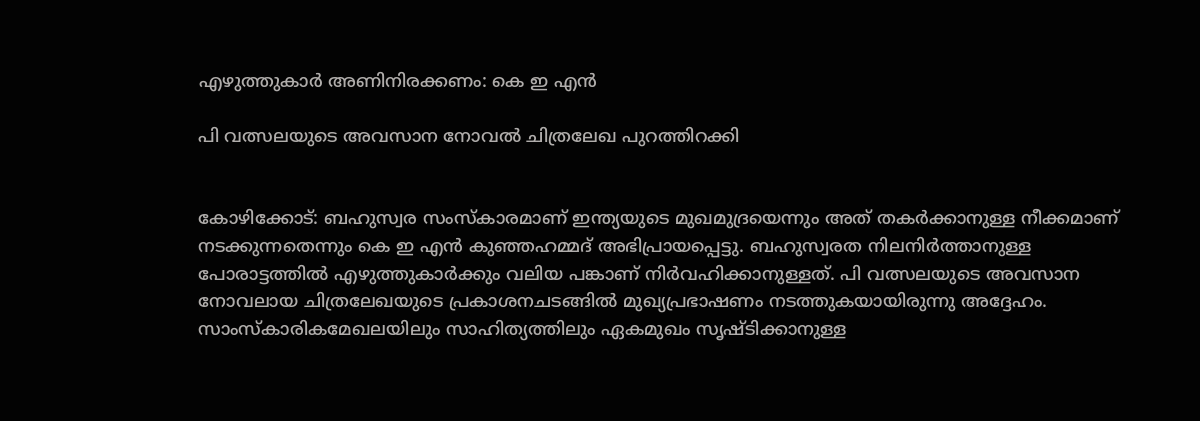എഴുത്തുകാര്‍ അണിനിരക്കണം: കെ ഇ എന്‍

പി വത്സലയുടെ അവസാന നോവൽ ചിത്രലേഖ പുറത്തിറക്കി


കോഴിക്കോട്: ബഹുസ്വര സംസ്‌കാരമാണ് ഇന്ത്യയുടെ മുഖമുദ്രയെന്നും അത് തകര്‍ക്കാനുള്ള നീക്കമാണ് നടക്കുന്നതെന്നും കെ ഇ എന്‍ കുഞ്ഞഹമ്മദ് അഭിപ്രായപ്പെട്ടു. ബഹുസ്വരത നിലനിര്‍ത്താനുള്ള പോരാട്ടത്തില്‍ എഴുത്തുകാര്‍ക്കും വലിയ പങ്കാണ് നിര്‍വഹിക്കാനുള്ളത്. പി വത്സലയുടെ അവസാന നോവലായ ചിത്രലേഖയുടെ പ്രകാശനചടങ്ങില്‍ മുഖ്യപ്രഭാഷണം നടത്തുകയായിരുന്നു അദ്ദേഹം.
സാംസ്‌കാരികമേഖലയിലും സാഹിത്യത്തിലും ഏകമുഖം സൃഷ്ടിക്കാനുള്ള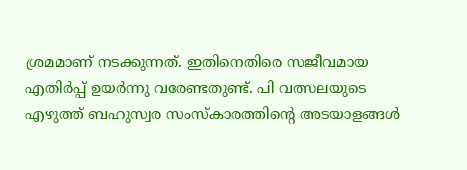ശ്രമമാണ് നടക്കുന്നത്. ഇതിനെതിരെ സജീവമായ എതിര്‍പ്പ് ഉയര്‍ന്നു വരേണ്ടതുണ്ട്. പി വത്സലയുടെ എഴുത്ത് ബഹുസ്വര സംസ്‌കാരത്തിന്റെ അടയാളങ്ങള്‍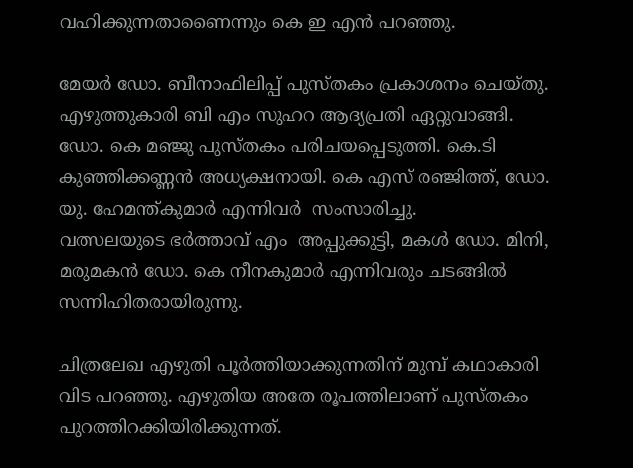വഹിക്കുന്നതാണൈന്നും കെ ഇ എന്‍ പറഞ്ഞു.

മേയര്‍ ഡോ. ബീനാഫിലിപ്പ് പുസ്തകം പ്രകാശനം ചെയ്തു. എഴുത്തുകാരി ബി എം സുഹറ ആദ്യപ്രതി ഏറ്റുവാങ്ങി. ഡോ. കെ മഞ്ജു പുസ്തകം പരിചയപ്പെടുത്തി. കെ.ടി കുഞ്ഞിക്കണ്ണന്‍ അധ്യക്ഷനായി. കെ എസ് രഞ്ജിത്ത്, ഡോ. യു. ഹേമന്ത്കുമാര്‍ എന്നിവർ  സംസാരിച്ചു.
വത്സലയുടെ ഭര്‍ത്താവ് എം  അപ്പുക്കുട്ടി, മകള്‍ ഡോ. മിനി, മരുമകന്‍ ഡോ. കെ നീനകുമാര്‍ എന്നിവരും ചടങ്ങില്‍ സന്നിഹിതരായിരുന്നു.

ചിത്രലേഖ എഴുതി പൂര്‍ത്തിയാക്കുന്നതിന് മുമ്പ് കഥാകാരി വിട പറഞ്ഞു. എഴുതിയ അതേ രൂപത്തിലാണ് പുസ്തകം പുറത്തിറക്കിയിരിക്കുന്നത്.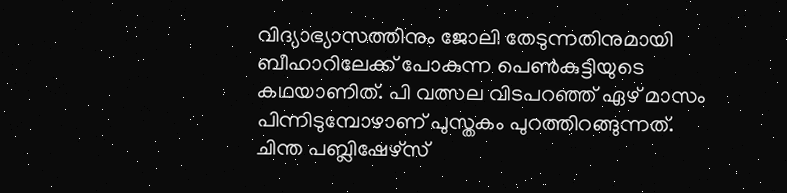വിദ്യാഭ്യാസത്തിനും ജോലി തേടുന്നതിനുമായി ബീഹാറിലേക്ക് പോകുന്ന പെണ്‍കുട്ടിയുടെ കഥയാണിത്. പി വത്സല വിടപറഞ്ഞ് ഏഴ് മാസം പിന്നിടുമ്പോഴാണ് പുസ്തകം പുറത്തിറങ്ങുന്നത്. ചിന്ത പബ്ലിഷേഴ്‌സ്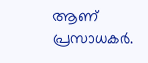ആണ് പ്രസാധകര്‍.